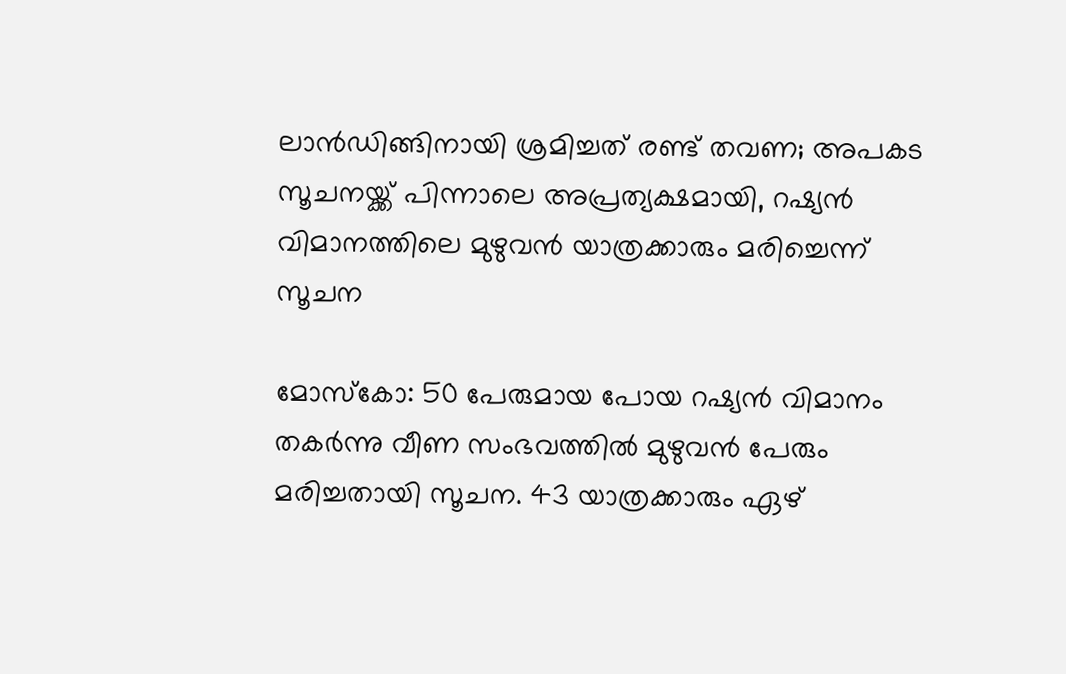ലാൻഡിങ്ങിനായി ശ്രമിച്ചത് രണ്ട് തവണ; അപകട സൂചനയ്ക്ക് പിന്നാലെ അപ്രത്യക്ഷമായി, റഷ്യൻ വിമാനത്തിലെ മുഴുവൻ യാത്രക്കാരും മരിച്ചെന്ന് സൂചന

മോസ്കോ: 50 പേരുമായ പോയ റഷ്യൻ വിമാനം തകർന്നു വീണ സംഭവത്തിൽ മുഴുവൻ പേരും മരിച്ചതായി സൂചന. 43 യാത്രക്കാരും ഏഴ്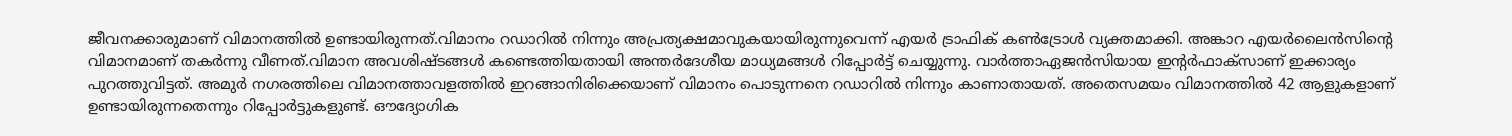ജീവനക്കാരുമാണ് വിമാനത്തിൽ ഉണ്ടായിരുന്നത്.വിമാനം റഡാറിൽ നിന്നും അപ്രത്യക്ഷമാവുകയായിരുന്നുവെന്ന് എയർ ട്രാഫിക് കൺട്രോൾ വ്യക്തമാക്കി. അങ്കാറ എയർലൈൻസിന്റെ വിമാനമാണ് തകർന്നു വീണത്.വിമാന അവശിഷ്ടങ്ങൾ കണ്ടെത്തിയതായി അന്തർദേശീയ മാധ്യമങ്ങൾ റിപ്പോർട്ട് ചെയ്യുന്നു. വാർത്താഏജൻസിയായ ഇന്റർഫാക്സാണ് ഇക്കാര്യം പുറത്തുവിട്ടത്. അമുർ നഗരത്തിലെ വിമാനത്താവളത്തിൽ ഇറങ്ങാനിരിക്കെയാണ് വിമാനം പൊടുന്നനെ റഡാറിൽ നിന്നും കാണാതായത്. അതെസമയം വിമാനത്തിൽ 42 ആളുകളാണ് ഉണ്ടായിരുന്നതെന്നും റിപ്പോർട്ടുകളുണ്ട്. ഔദ്യോഗിക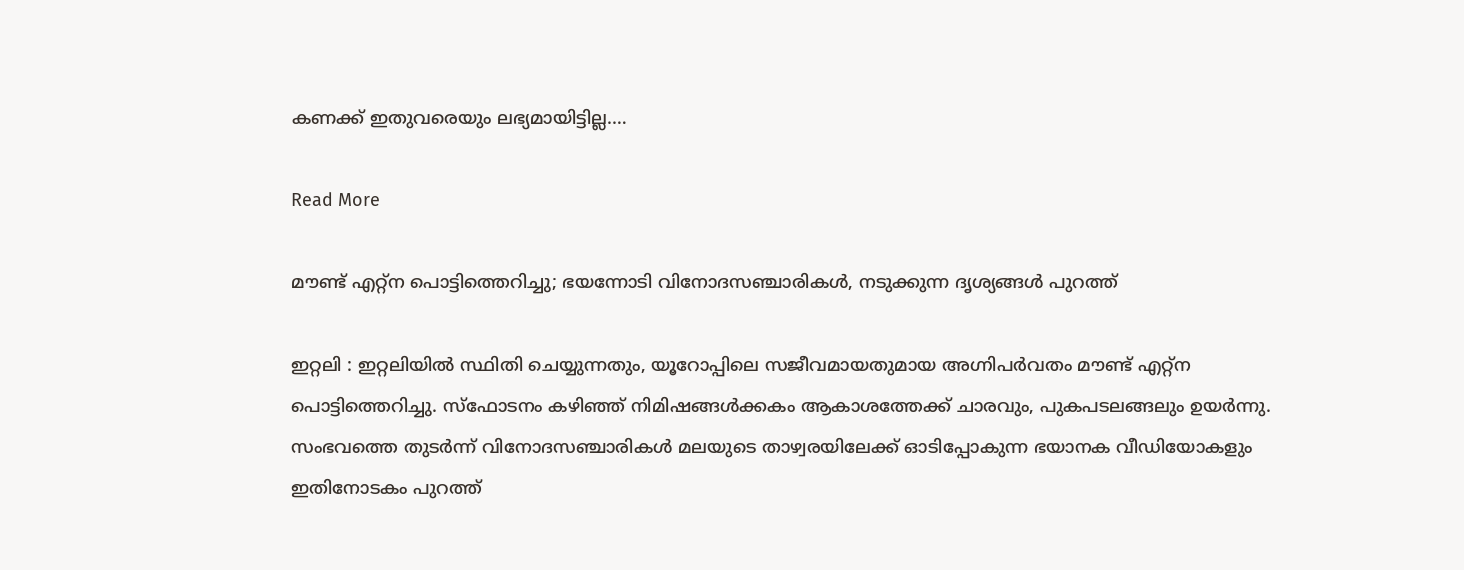കണക്ക് ഇതുവരെയും ലഭ്യമായിട്ടില്ല.…

Read More

മൗണ്ട് എറ്റ്ന പൊട്ടിത്തെറിച്ചു; ഭയന്നോടി വിനോദസഞ്ചാരികൾ, നടുക്കുന്ന ദൃശ്യങ്ങൾ പുറത്ത്

ഇറ്റലി : ഇറ്റലിയിൽ സ്ഥിതി ചെയ്യുന്നതും, യൂറോപ്പിലെ സജീവമായതുമായ അഗ്നിപർവതം മൗണ്ട് എറ്റ്ന പൊട്ടിത്തെറിച്ചു. സ്ഫോടനം കഴിഞ്ഞ് നിമിഷങ്ങൾക്കകം ആകാശത്തേക്ക് ചാരവും, പുകപടലങ്ങലും ഉയർന്നു. സംഭവത്തെ തുടർന്ന് വിനോദസഞ്ചാരികൾ മലയുടെ താഴ്വരയിലേക്ക് ഓടിപ്പോകുന്ന ഭയാനക വീഡിയോകളും ഇതിനോടകം പുറത്ത്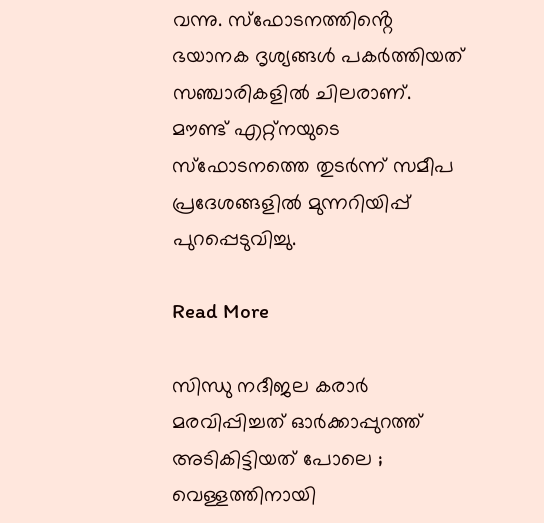വന്നു. സ്ഫോടനത്തിൻ്റെ ഭയാനക ദൃശ്യങ്ങൾ പകർത്തിയത് സഞ്ചാരികളിൽ ചിലരാണ്. മൗണ്ട് എറ്റ്നയുടെ സ്ഫോടനത്തെ തുടർന്ന് സമീപ പ്രദേശങ്ങളിൽ മുന്നറിയിപ്പ് പുറപ്പെടുവിച്ചു.

Read More

സിന്ധു നദീജല കരാർ മരവിപ്പിച്ചത് ഓർക്കാപ്പുറത്ത് അടികിട്ടിയത് പോലെ ; വെള്ളത്തിനായി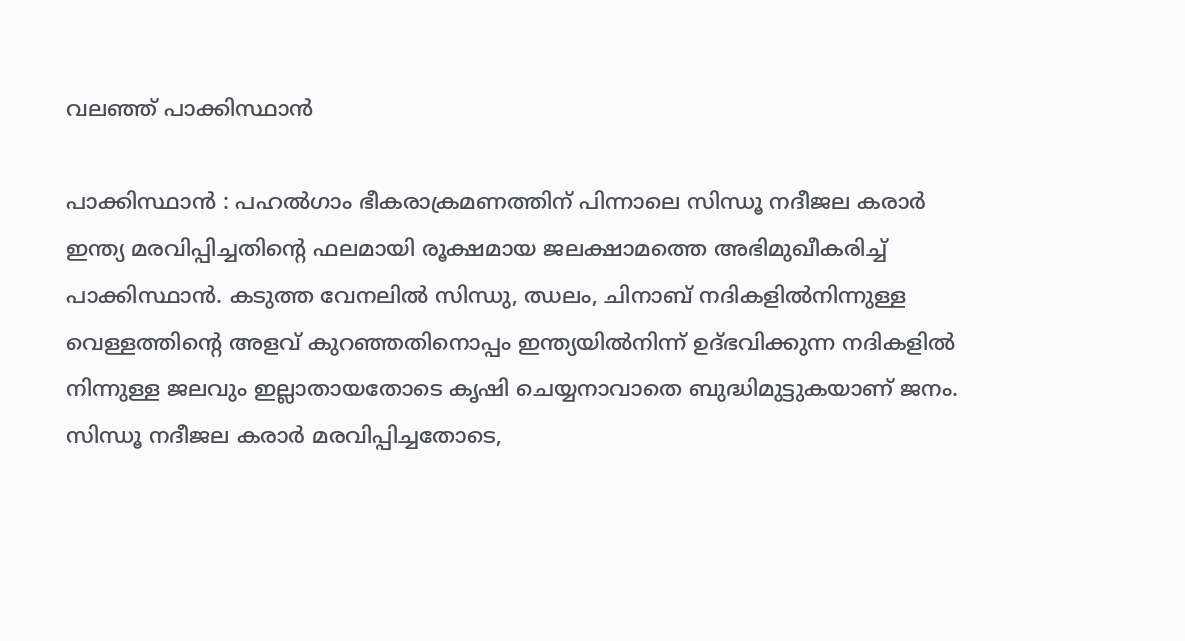വലഞ്ഞ് പാക്കിസ്ഥാൻ

പാക്കിസ്ഥാൻ : പഹൽഗാം ഭീകരാക്രമണത്തിന് പിന്നാലെ സിന്ധൂ നദീജല കരാർ ഇന്ത്യ മരവിപ്പിച്ചതിൻ്റെ ഫലമായി രൂക്ഷമായ ജലക്ഷാമത്തെ അഭിമുഖീകരിച്ച് പാക്കിസ്ഥാൻ. കടുത്ത വേനലിൽ സിന്ധു, ഝലം, ചിനാബ് നദികളിൽനിന്നുള്ള വെള്ളത്തിൻ്റെ അളവ് കുറഞ്ഞതിനൊപ്പം ഇന്ത്യയിൽനിന്ന് ഉദ്ഭവിക്കുന്ന നദികളിൽ നിന്നുള്ള ജലവും ഇല്ലാതായതോടെ കൃഷി ചെയ്യനാവാതെ ബുദ്ധിമുട്ടുകയാണ് ജനം. സിന്ധൂ നദീജല കരാർ മരവിപ്പിച്ചതോടെ,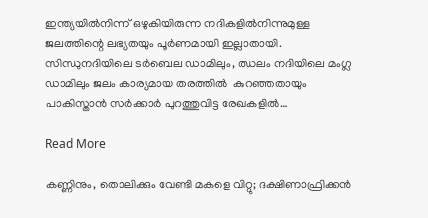ഇന്ത്യയിൽനിന്ന് ഒഴുകിയിരുന്ന നദികളിൽനിന്നുമുള്ള ജലത്തിന്റെ ലഭ്യതയും പൂർണമായി ഇല്ലാതായി. സിന്ധുനദിയിലെ ടർബെല ഡാമിലും, ഝലം നദിയിലെ മംഗ്ല ഡാമിലും ജലം കാര്യമായ തരത്തിൽ  കുറഞ്ഞതായും പാകിസ്താൻ സർക്കാർ പുറത്തുവിട്ട രേഖകളിൽ…

Read More

കണ്ണിനും, തൊലിക്കും വേണ്ടി മകളെ വിറ്റു; ദക്ഷിണാഫ്രിക്കൻ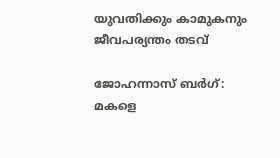യുവതിക്കും കാമുകനും ജീവപര്യന്തം തടവ്

ജോഹന്നാസ് ബർഗ്: മകളെ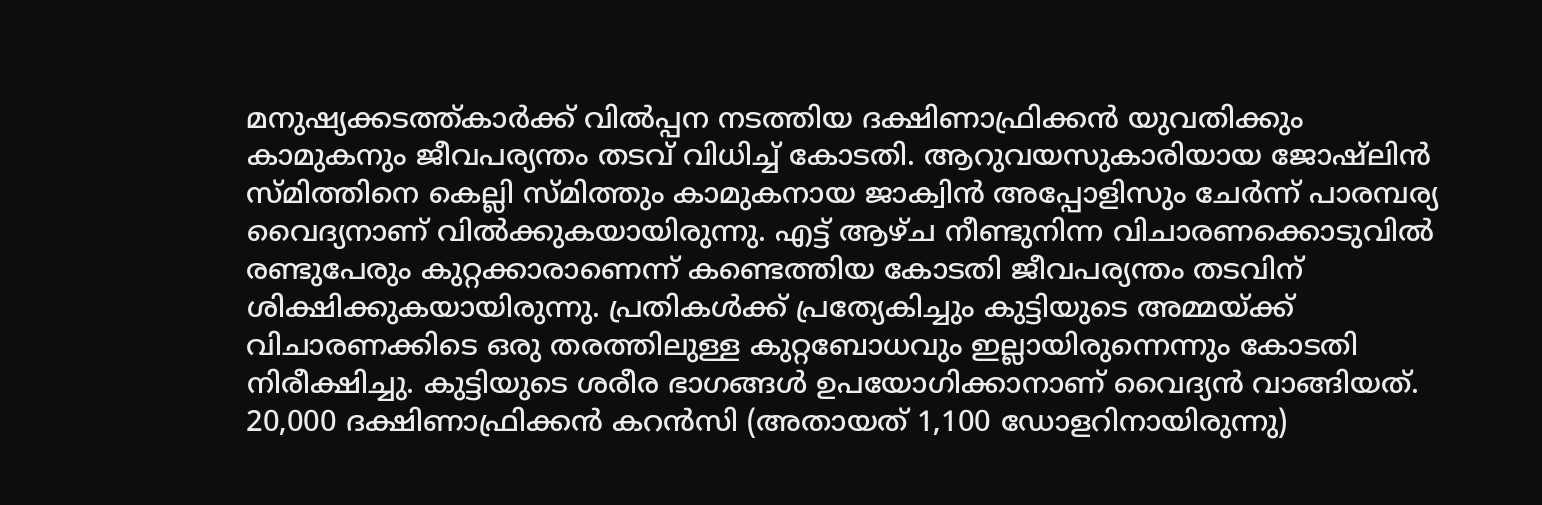മനുഷ്യക്കടത്ത്കാർക്ക് വിൽപ്പന നടത്തിയ ദക്ഷിണാഫ്രിക്കൻ യുവതിക്കും കാമുകനും ജീവപര്യന്തം തടവ് വിധിച്ച് കോടതി. ആറുവയസുകാരിയായ ജോഷ്ലിൻ സ്മിത്തിനെ കെല്ലി സ്മിത്തും കാമുകനായ ജാക്വിൻ അപ്പോളിസും ചേർന്ന് പാരമ്പര്യ വൈദ്യനാണ് വിൽക്കുകയായിരുന്നു. എട്ട് ആഴ്ച നീണ്ടുനിന്ന വിചാരണക്കൊടുവിൽ രണ്ടുപേരും കുറ്റക്കാരാണെന്ന് കണ്ടെത്തിയ കോടതി ജീവപര്യന്തം തടവിന് ശിക്ഷിക്കുകയായിരുന്നു. പ്രതികൾക്ക് പ്രത്യേകിച്ചും കുട്ടിയുടെ അമ്മയ്ക്ക് വിചാരണക്കിടെ ഒരു തരത്തിലുള്ള കുറ്റബോധവും ഇല്ലായിരുന്നെന്നും കോടതി നിരീക്ഷിച്ചു. കുട്ടിയുടെ ശരീര ഭാഗങ്ങൾ ഉപയോഗിക്കാനാണ് വൈദ്യൻ വാങ്ങിയത്. 20,000 ദക്ഷിണാഫ്രിക്കൻ കറൻസി (അതായത് 1,100 ഡോളറിനായിരുന്നു)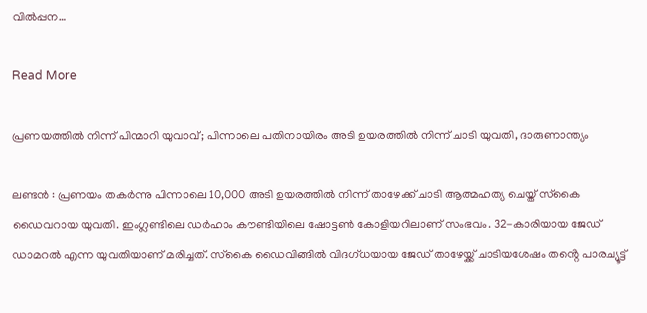വിൽപ്പന…

Read More

പ്രണയത്തിൽ നിന്ന് പിന്മാറി യുവാവ്; പിന്നാലെ പതിനായിരം അടി ഉയരത്തിൽ നിന്ന് ചാടി യുവതി, ദാരുണാന്ത്യം

ലണ്ടൻ : പ്രണയം തകർന്നു പിന്നാലെ 10,000 അടി ഉയരത്തില്‍ നിന്ന് താഴേക്ക് ചാടി ആത്മഹത്യ ചെയ്ത് സ്‌കൈ ഡൈവറായ യുവതി. ഇംഗ്ലണ്ടിലെ ഡര്‍ഹാം കൗണ്ടിയിലെ ഷോട്ടണ്‍ കോളിയറിലാണ് സംഭവം. 32-കാരിയായ ജേഡ് ഡാമറല്‍ എന്ന യുവതിയാണ് മരിച്ചത്. സ്‌കൈ ഡൈവിങ്ങില്‍ വിദഗ്ധയായ ജേഡ് താഴേയ്ക്ക് ചാടിയശേഷം തൻ്റെ പാരച്യൂട്ട്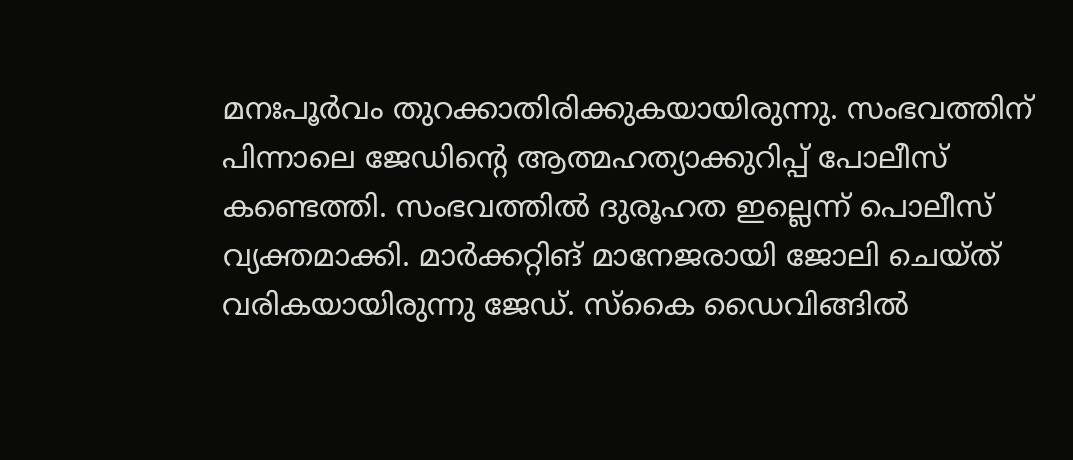മനഃപൂര്‍വം തുറക്കാതിരിക്കുകയായിരുന്നു. സംഭവത്തിന് പിന്നാലെ ജേഡിൻ്റെ ആത്മഹത്യാക്കുറിപ്പ് പോലീസ് കണ്ടെത്തി. സംഭവത്തില്‍ ദുരൂഹത ഇല്ലെന്ന് പൊലീസ് വ്യക്തമാക്കി. മാര്‍ക്കറ്റിങ് മാനേജരായി ജോലി ചെയ്ത് വരികയായിരുന്നു ജേഡ്. സ്‌കൈ ഡൈവിങ്ങില്‍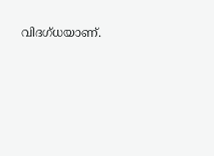വിദഗ്‌ധയാണ്.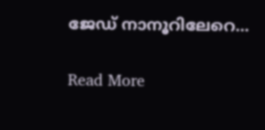ജേഡ് നാനൂറിലേറെ…

Read More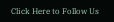Click Here to Follow Us